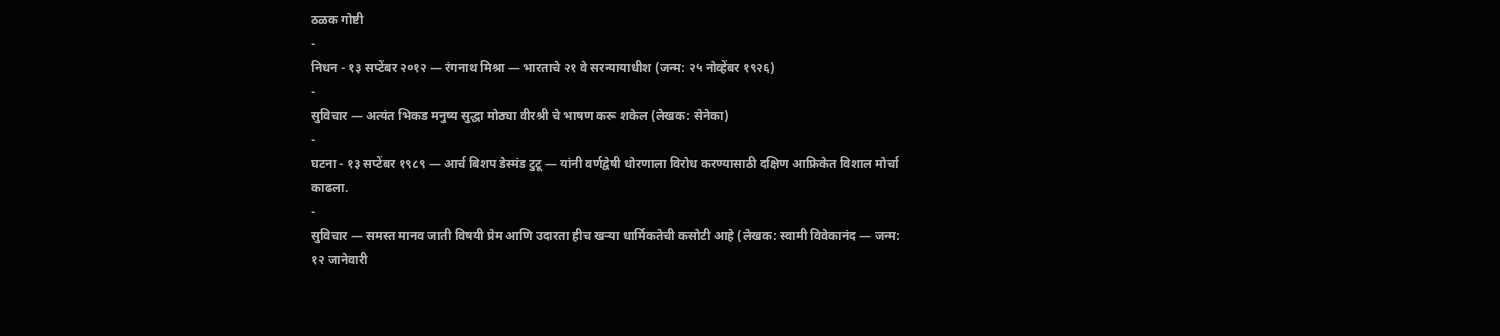ठळक गोष्टी
-
निधन - १३ सप्टेंबर २०१२ — रंगनाथ मिश्रा — भारताचे २१ वे सरन्यायाधीश (जन्म: २५ नोव्हेंबर १९२६)
-
सुविचार — अत्यंत भिकड मनुष्य सुद्धा मोठ्या वीरश्री चे भाषण करू शकेल (लेखक: सेनेका)
-
घटना - १३ सप्टेंबर १९८९ — आर्च बिशप डेस्मंड टुटू — यांनी वर्णद्वेषी धोरणाला विरोध करण्यासाठी दक्षिण आफ्रिकेत विशाल मोर्चा काढला.
-
सुविचार — समस्त मानव जाती विषयी प्रेम आणि उदारता हीच खऱ्या धार्मिकतेची कसोटी आहे (लेखक: स्वामी विवेकानंद — जन्म: १२ जानेवारी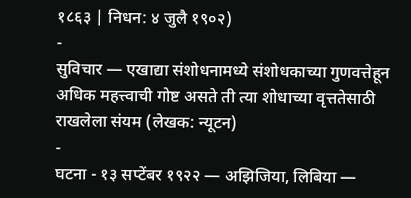१८६३ | निधन: ४ जुलै १९०२)
-
सुविचार — एखाद्या संशोधनामध्ये संशोधकाच्या गुणवत्तेहून अधिक महत्त्वाची गोष्ट असते ती त्या शोधाच्या वृत्ततेसाठी राखलेला संयम (लेखक: न्यूटन)
-
घटना - १३ सप्टेंबर १९२२ — अझिजिया, लिबिया —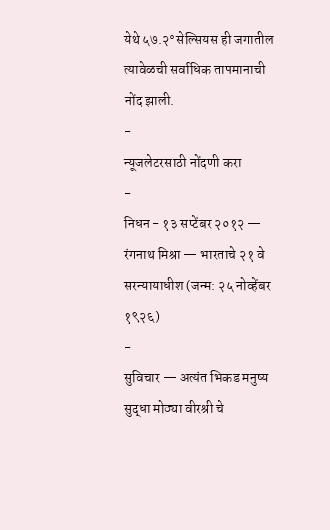येथे ५७.२° सेल्सियस ही जगातील त्यावेळची सर्वाधिक तापमानाची नोंद झाली.
-
न्यूजलेटरसाठी नोंदणी करा
-
निधन - १३ सप्टेंबर २०१२ — रंगनाथ मिश्रा — भारताचे २१ वे सरन्यायाधीश (जन्म: २५ नोव्हेंबर १९२६)
-
सुविचार — अत्यंत भिकड मनुष्य सुद्धा मोठ्या वीरश्री चे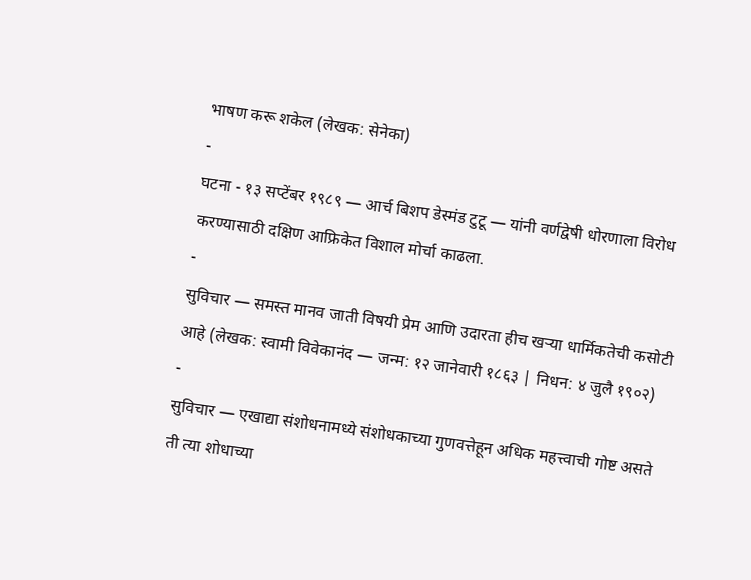भाषण करू शकेल (लेखक: सेनेका)
-
घटना - १३ सप्टेंबर १९८९ — आर्च बिशप डेस्मंड टुटू — यांनी वर्णद्वेषी धोरणाला विरोध करण्यासाठी दक्षिण आफ्रिकेत विशाल मोर्चा काढला.
-
सुविचार — समस्त मानव जाती विषयी प्रेम आणि उदारता हीच खऱ्या धार्मिकतेची कसोटी आहे (लेखक: स्वामी विवेकानंद — जन्म: १२ जानेवारी १८६३ | निधन: ४ जुलै १९०२)
-
सुविचार — एखाद्या संशोधनामध्ये संशोधकाच्या गुणवत्तेहून अधिक महत्त्वाची गोष्ट असते ती त्या शोधाच्या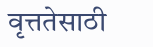वृत्ततेसाठी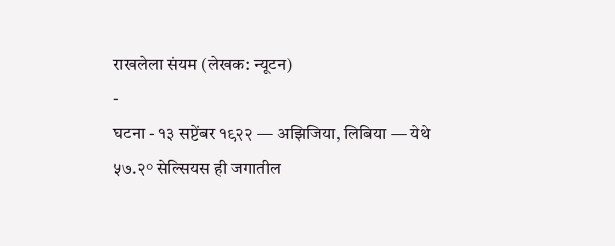राखलेला संयम (लेखक: न्यूटन)
-
घटना - १३ सप्टेंबर १९२२ — अझिजिया, लिबिया — येथे ५७.२° सेल्सियस ही जगातील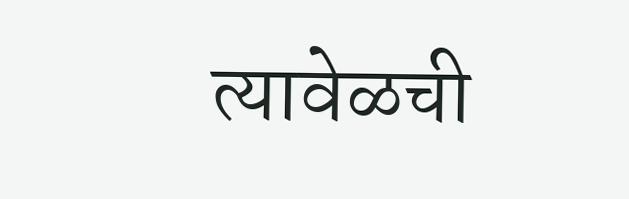त्यावेळची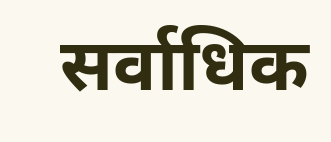सर्वाधिक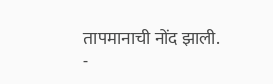तापमानाची नोंद झाली.
-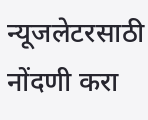न्यूजलेटरसाठी नोंदणी करा